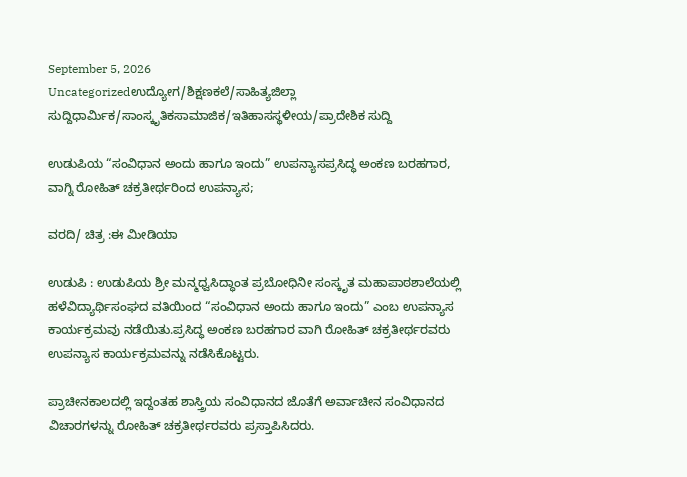September 5, 2026
Uncategorizedಉದ್ಯೋಗ/ಶಿಕ್ಷಣಕಲೆ/ಸಾಹಿತ್ಯಜಿಲ್ಲಾ ಸುದ್ದಿಧಾರ್ಮಿಕ/ಸಾಂಸ್ಕೃತಿಕಸಾಮಾಜಿಕ/ಇತಿಹಾಸಸ್ಥಳೀಯ/ಪ್ರಾದೇಶಿಕ ಸುದ್ದಿ

ಉಡುಪಿಯ “ಸಂವಿಧಾನ ಅಂದು ಹಾಗೂ ಇಂದು” ಉಪನ್ಯಾಸಪ್ರಸಿದ್ಧ ಅಂಕಣ ಬರಹಗಾರ, ವಾಗ್ನಿ ರೋಹಿತ್ ಚಕ್ರತೀರ್ಥರಿಂದ ಉಪನ್ಯಾಸ;

ವರದಿ/ ಚಿತ್ರ :ಈ ಮೀಡಿಯಾ

ಉಡುಪಿ : ಉಡುಪಿಯ ಶ್ರೀ ಮನ್ಮಧ್ವಸಿದ್ಧಾಂತ ಪ್ರಬೋಧಿನೀ ಸಂಸ್ಕೃತ ಮಹಾಪಾಠಶಾಲೆಯಲ್ಲಿ ಹಳೆವಿದ್ಯಾರ್ಥಿಸಂಘದ ವತಿಯಿಂದ “ಸಂವಿಧಾನ ಅಂದು ಹಾಗೂ ಇಂದು” ಎಂಬ ಉಪನ್ಯಾಸ ಕಾರ್ಯಕ್ರಮವು ನಡೆಯಿತು.ಪ್ರಸಿದ್ಧ ಅಂಕಣ ಬರಹಗಾರ ವಾಗಿ ರೋಹಿತ್ ಚಕ್ರತೀರ್ಥರವರು ಉಪನ್ಯಾಸ ಕಾರ್ಯಕ್ರಮವನ್ನು ನಡೆಸಿಕೊಟ್ಟರು.

ಪ್ರಾಚೀನಕಾಲದಲ್ಲಿ ಇದ್ದಂತಹ ಶಾಸ್ತ್ರಿಯ ಸಂವಿಧಾನದ ಜೊತೆಗೆ ಅರ್ವಾಚೀನ ಸಂವಿಧಾನದ ವಿಚಾರಗಳನ್ನು ರೋಹಿತ್ ಚಕ್ರತೀರ್ಥರವರು ಪ್ರಸ್ತಾಪಿಸಿದರು.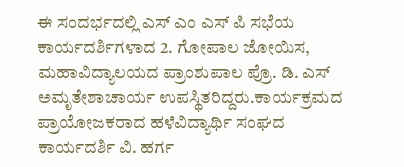ಈ ಸಂದರ್ಭದಲ್ಲಿ ಎಸ್ ಎಂ ಎಸ್ ಪಿ ಸಭೆಯ ಕಾರ್ಯದರ್ಶಿಗಳಾದ 2. ಗೋಪಾಲ ಜೋಯಿಸ, ಮಹಾವಿದ್ಯಾಲಯದ ಪ್ರಾಂಶುಪಾಲ ಪ್ರೊ. ಡಿ. ಎಸ್ ಅಮೃತೇಶಾಚಾರ್ಯ ಉಪಸ್ಥಿತರಿದ್ದರು.ಕಾರ್ಯಕ್ರಮದ ಪ್ರಾಯೋಜಕರಾದ ಹಳೆವಿದ್ಯಾರ್ಥಿ ಸಂಘದ ಕಾರ್ಯದರ್ಶಿ ವಿ. ಹರ್ಗ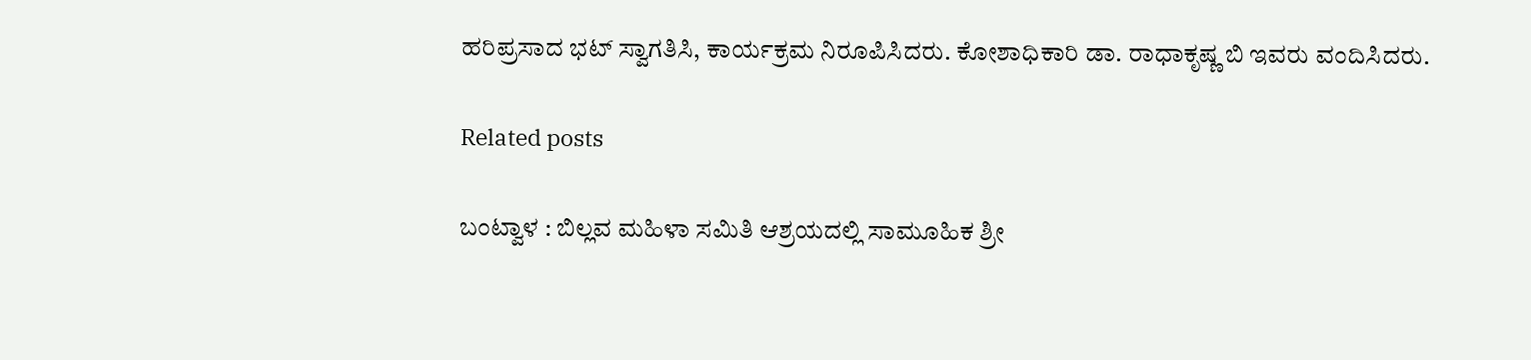ಹರಿಪ್ರಸಾದ ಭಟ್ ಸ್ವಾಗತಿಸಿ, ಕಾರ್ಯಕ್ರಮ ನಿರೂಪಿಸಿದರು. ಕೋಶಾಧಿಕಾರಿ ಡಾ. ರಾಧಾಕೃಷ್ಣ ಬಿ ಇವರು ವಂದಿಸಿದರು.

Related posts

ಬಂಟ್ವಾಳ : ಬಿಲ್ಲವ ಮಹಿಳಾ ಸಮಿತಿ ಆಶ್ರಯದಲ್ಲಿ ಸಾಮೂಹಿಕ ಶ್ರೀ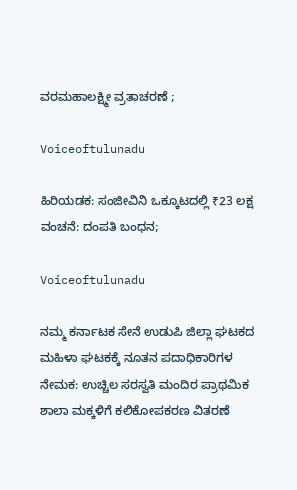ವರಮಹಾಲಕ್ಷ್ಮೀ ವ್ರತಾಚರಣೆ ;

Voiceoftulunadu

ಹಿರಿಯಡಕ: ಸಂಜೀವಿನಿ ಒಕ್ಕೂಟದಲ್ಲಿ ₹23 ಲಕ್ಷ ವಂಚನೆ: ದಂಪತಿ ಬಂಧನ;

Voiceoftulunadu

ನಮ್ಮ ಕರ್ನಾಟಕ ಸೇನೆ ಉಡುಪಿ ಜಿಲ್ಲಾ ಘಟಕದ ಮಹಿಳಾ ಘಟಕಕ್ಕೆ ನೂತನ ಪದಾಧಿಕಾರಿಗಳ ನೇಮಕ: ಉಚ್ಚಿಲ ಸರಸ್ವತಿ ಮಂದಿರ ಪ್ರಾಥಮಿಕ ಶಾಲಾ ಮಕ್ಕಳಿಗೆ ಕಲಿಕೋಪಕರಣ ವಿತರಣೆ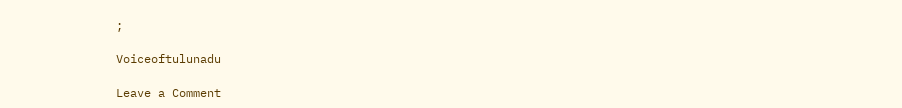;

Voiceoftulunadu

Leave a Comment